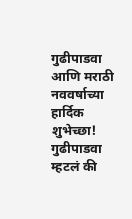गुढीपाडवा आणि मराठी नववर्षाच्या हार्दिक शुभेच्छा!
गुढीपाडवा म्हटलं की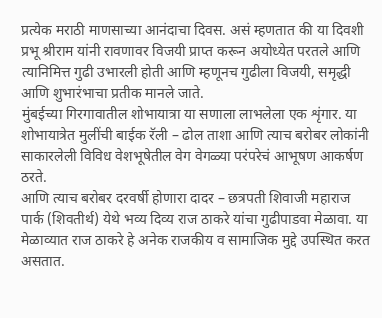प्रत्येक मराठी माणसाच्या आनंदाचा दिवस. असं म्हणतात की या दिवशी प्रभू श्रीराम यांनी रावणावर विजयी प्राप्त करून अयोध्येत परतले आणि त्यानिमित्त गुढी उभारली होती आणि म्हणूनच गुढीला विजयी, समृद्धी आणि शुभारंभाचा प्रतीक मानले जाते.
मुंबईच्या गिरगावातील शोभायात्रा या सणाला लाभलेला एक शृंगार. या शोभायात्रेत मुलींची बाईक रॅली – ढोल ताशा आणि त्याच बरोबर लोकांनी साकारलेली विविध वेशभूषेतील वेग वेगळ्या परंपरेचं आभूषण आकर्षण ठरते.
आणि त्याच बरोबर दरवर्षी होणारा दादर – छत्रपती शिवाजी महाराज पार्क (शिवतीर्थ) येथे भव्य दिव्य राज ठाकरे यांचा गुढीपाडवा मेळावा. या मेळाव्यात राज ठाकरे हे अनेक राजकीय व सामाजिक मुद्दे उपस्थित करत असतात.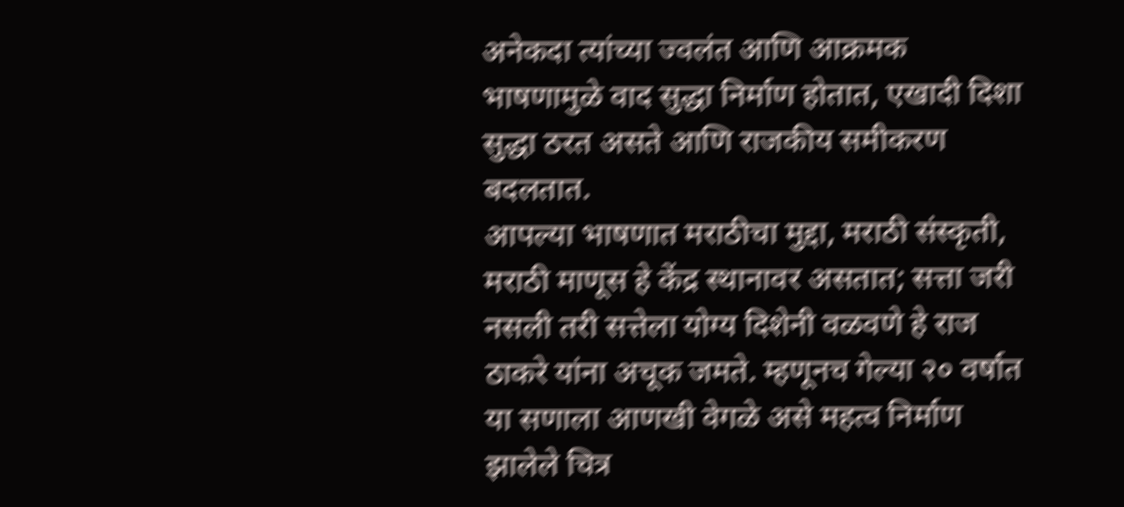अनेकदा त्यांच्या ज्वलंत आणि आक्रमक भाषणामुळे वाद सुद्धा निर्माण होतात, एखादी दिशा सुद्धा ठरत असते आणि राजकीय समीकरण बदलतात.
आपल्या भाषणात मराठीचा मुद्दा, मराठी संस्कृती, मराठी माणूस हे केंद्र स्थानावर असतात; सत्ता जरी नसली तरी सत्तेला योग्य दिशेनी वळवणे हे राज ठाकरे यांना अचूक जमते. म्हणूनच गेल्या २० वर्षात या सणाला आणखी वेगळे असे महत्व निर्माण झालेले चित्र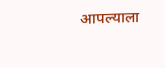आपल्याला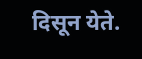दिसून येते.